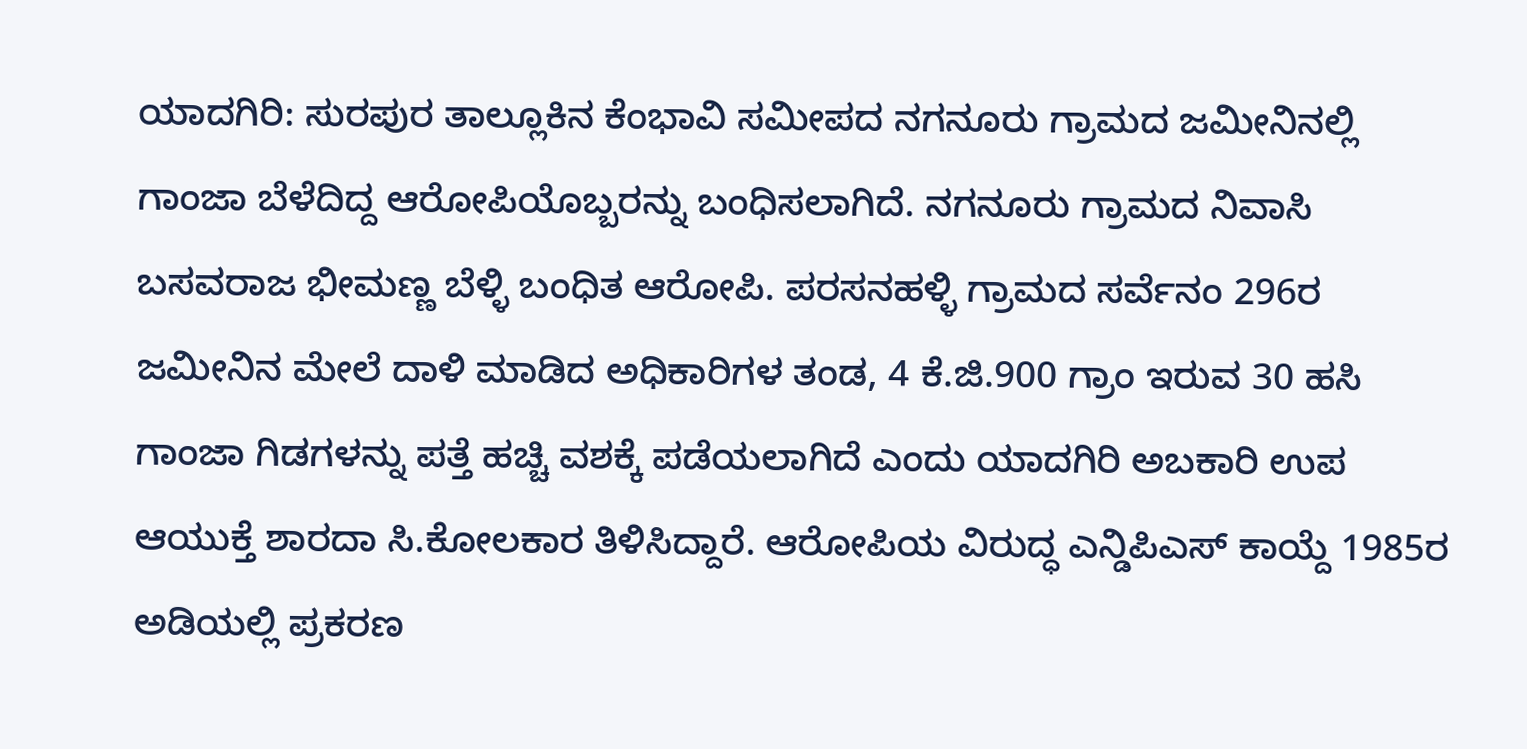ಯಾದಗಿರಿ: ಸುರಪುರ ತಾಲ್ಲೂಕಿನ ಕೆಂಭಾವಿ ಸಮೀಪದ ನಗನೂರು ಗ್ರಾಮದ ಜಮೀನಿನಲ್ಲಿ ಗಾಂಜಾ ಬೆಳೆದಿದ್ದ ಆರೋಪಿಯೊಬ್ಬರನ್ನು ಬಂಧಿಸಲಾಗಿದೆ. ನಗನೂರು ಗ್ರಾಮದ ನಿವಾಸಿ ಬಸವರಾಜ ಭೀಮಣ್ಣ ಬೆಳ್ಳಿ ಬಂಧಿತ ಆರೋಪಿ. ಪರಸನಹಳ್ಳಿ ಗ್ರಾಮದ ಸರ್ವೆನಂ 296ರ ಜಮೀನಿನ ಮೇಲೆ ದಾಳಿ ಮಾಡಿದ ಅಧಿಕಾರಿಗಳ ತಂಡ, 4 ಕೆ.ಜಿ.900 ಗ್ರಾಂ ಇರುವ 30 ಹಸಿ ಗಾಂಜಾ ಗಿಡಗಳನ್ನು ಪತ್ತೆ ಹಚ್ಚಿ ವಶಕ್ಕೆ ಪಡೆಯಲಾಗಿದೆ ಎಂದು ಯಾದಗಿರಿ ಅಬಕಾರಿ ಉಪ ಆಯುಕ್ತೆ ಶಾರದಾ ಸಿ.ಕೋಲಕಾರ ತಿಳಿಸಿದ್ದಾರೆ. ಆರೋಪಿಯ ವಿರುದ್ಧ ಎನ್ಡಿಪಿಎಸ್ ಕಾಯ್ದೆ 1985ರ ಅಡಿಯಲ್ಲಿ ಪ್ರಕರಣ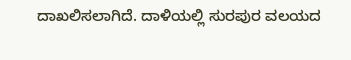ದಾಖಲಿಸಲಾಗಿದೆ. ದಾಳಿಯಲ್ಲಿ ಸುರಪುರ ವಲಯದ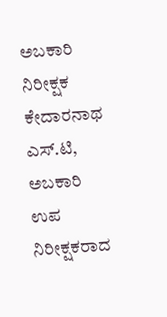ಅಬಕಾರಿ ನಿರೀಕ್ಷಕ ಕೇದಾರನಾಥ ಎಸ್.ಟಿ, ಅಬಕಾರಿ ಉಪ ನಿರೀಕ್ಷಕರಾದ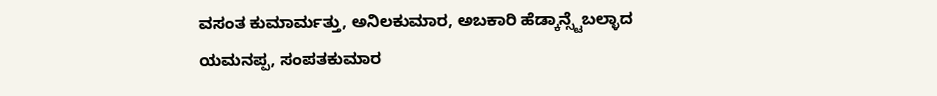ವಸಂತ ಕುಮಾರ್ಮತ್ತು, ಅನಿಲಕುಮಾರ, ಅಬಕಾರಿ ಹೆಡ್ಕಾನ್ಸ್ಟೆಬಲ್ಳಾದ ಯಮನಪ್ಪ, ಸಂಪತಕುಮಾರ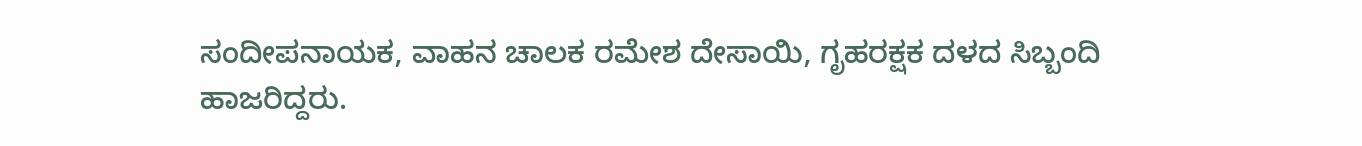ಸಂದೀಪನಾಯಕ, ವಾಹನ ಚಾಲಕ ರಮೇಶ ದೇಸಾಯಿ, ಗೃಹರಕ್ಷಕ ದಳದ ಸಿಬ್ಬಂದಿ ಹಾಜರಿದ್ದರು.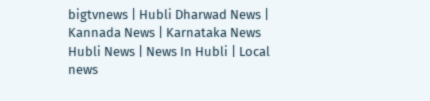bigtvnews | Hubli Dharwad News | Kannada News | Karnataka News Hubli News | News In Hubli | Local news